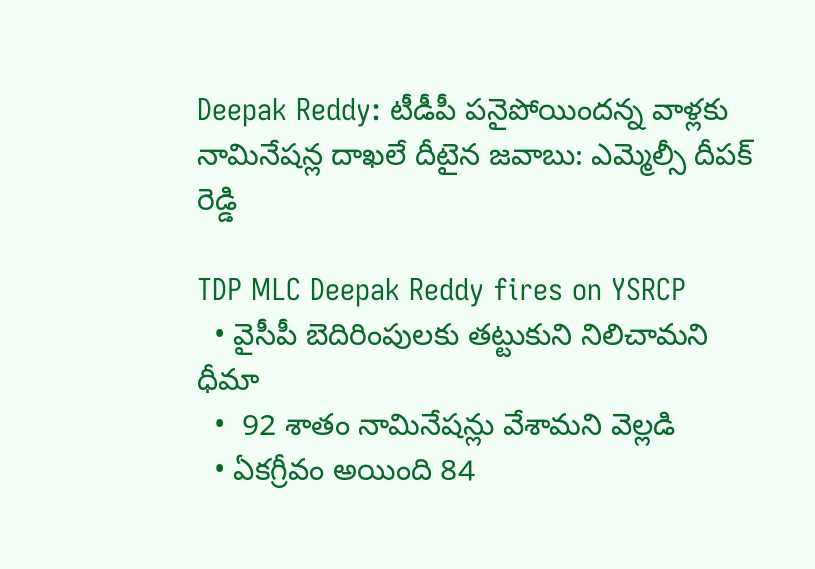Deepak Reddy: టీడీపీ పనైపోయిందన్న వాళ్లకు నామినేషన్ల దాఖలే దీటైన జవాబు: ఎమ్మెల్సీ దీపక్ రెడ్డి

TDP MLC Deepak Reddy fires on YSRCP
  • వైసీపీ బెదిరింపులకు తట్టుకుని నిలిచామని ధీమా
  •  92 శాతం నామినేషన్లు వేశామని వెల్లడి
  • ఏకగ్రీవం అయింది 84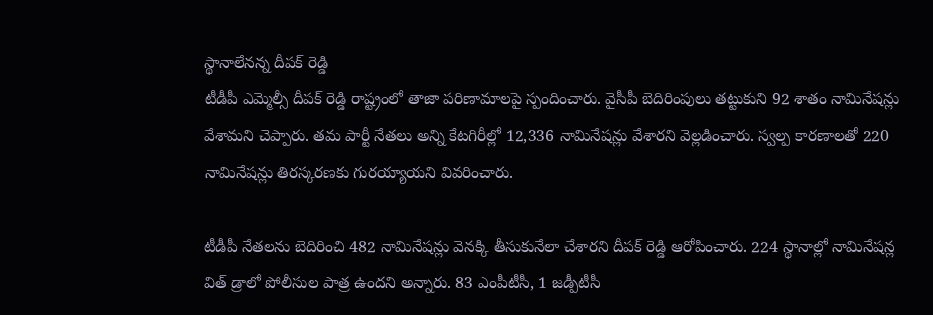స్థానాలేనన్న దీపక్ రెడ్డి
టీడీపీ ఎమ్మెల్సీ దీపక్ రెడ్డి రాష్ట్రంలో తాజా పరిణామాలపై స్పందించారు. వైసీపీ బెదిరింపులు తట్టుకుని 92 శాతం నామినేషన్లు వేశామని చెప్పారు. తమ పార్టీ నేతలు అన్ని కేటగిరీల్లో 12,336 నామినేషన్లు వేశారని వెల్లడించారు. స్వల్ప కారణాలతో 220 నామినేషన్లు తిరస్కరణకు గురయ్యాయని వివరించారు.

టీడీపీ నేతలను బెదిరించి 482 నామినేషన్లు వెనక్కి తీసుకునేలా చేశారని దీపక్ రెడ్డి ఆరోపించారు. 224 స్థానాల్లో నామినేషన్ల విత్ డ్రాలో పోలీసుల పాత్ర ఉందని అన్నారు. 83 ఎంపీటీసీ, 1 జడ్పీటీసీ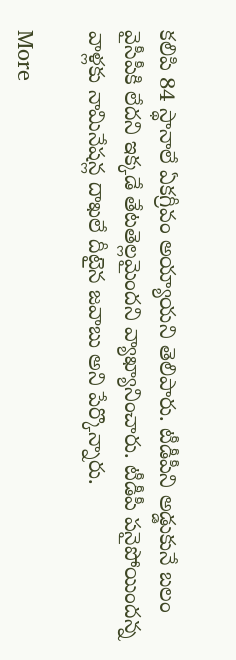కలిపి 84 స్థానాలే ఏకగ్రీవం అయ్యాయని తెలిపారు. టీడీపీని అడ్డుకునే బలం వైసీపీకి లేదని ఇక్కడే తేటతెల్లమైందని వ్యాఖ్యానించారు. టీడీపీ పనైపోయిందన్న వాళ్లకు నామినేషన్ల దాఖలే దీటైన జవాబు అని పేర్కొన్నారు.

More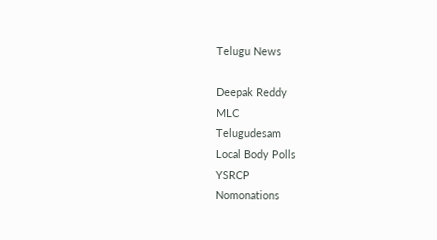Telugu News

Deepak Reddy
MLC
Telugudesam
Local Body Polls
YSRCP
Nomonations